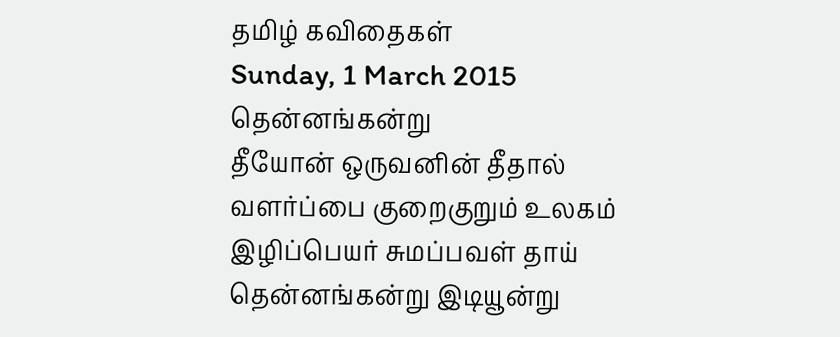தமிழ் கவிதைகள்
Sunday, 1 March 2015
தென்னங்கன்று
தீயோன் ஒருவனின் தீதால்
வளர்ப்பை குறைகுறும் உலகம்
இழிப்பெயர் சுமப்பவள் தாய்
தென்னங்கன்று இடியூன்று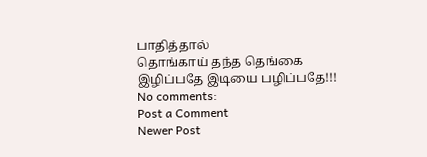பாதித்தால்
தொங்காய் தந்த தெங்கை
இழிப்பதே இடியை பழிப்பதே!!!
No comments:
Post a Comment
Newer Post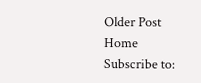Older Post
Home
Subscribe to: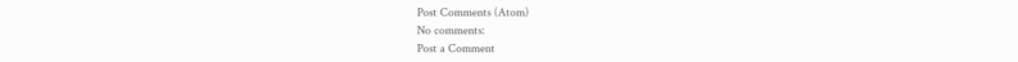Post Comments (Atom)
No comments:
Post a Comment